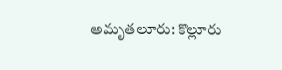అమృతలూరు: కొల్లూరు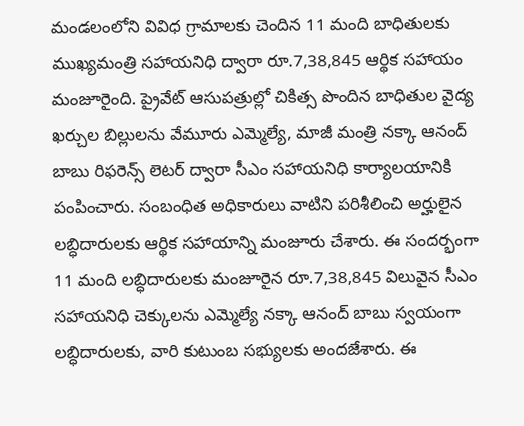మండలంలోని వివిధ గ్రామాలకు చెందిన 11 మంది బాధితులకు ముఖ్యమంత్రి సహాయనిధి ద్వారా రూ.7,38,845 ఆర్థిక సహాయం మంజూరైంది. ప్రైవేట్ ఆసుపత్రుల్లో చికిత్స పొందిన బాధితుల వైద్య ఖర్చుల బిల్లులను వేమూరు ఎమ్మెల్యే, మాజీ మంత్రి నక్కా ఆనంద్ బాబు రిఫరెన్స్ లెటర్ ద్వారా సీఎం సహాయనిధి కార్యాలయానికి పంపించారు. సంబంధిత అధికారులు వాటిని పరిశీలించి అర్హులైన లబ్ధిదారులకు ఆర్థిక సహాయాన్ని మంజూరు చేశారు. ఈ సందర్భంగా 11 మంది లబ్ధిదారులకు మంజూరైన రూ.7,38,845 విలువైన సీఎం సహాయనిధి చెక్కులను ఎమ్మెల్యే నక్కా ఆనంద్ బాబు స్వయంగా లబ్ధిదారులకు, వారి కుటుంబ సభ్యులకు అందజేశారు. ఈ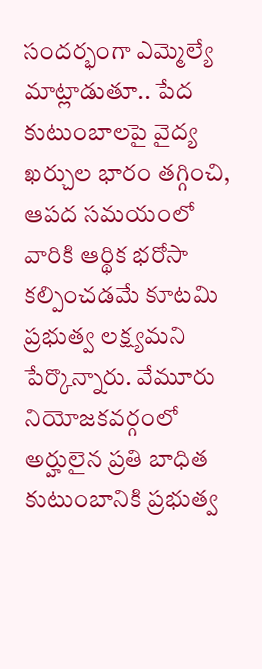సందర్భంగా ఎమ్మెల్యే మాట్లాడుతూ.. పేద కుటుంబాలపై వైద్య ఖర్చుల భారం తగ్గించి, ఆపద సమయంలో వారికి ఆర్థిక భరోసా కల్పించడమే కూటమి ప్రభుత్వ లక్ష్యమని పేర్కొన్నారు. వేమూరు నియోజకవర్గంలో అర్హులైన ప్రతి బాధిత కుటుంబానికి ప్రభుత్వ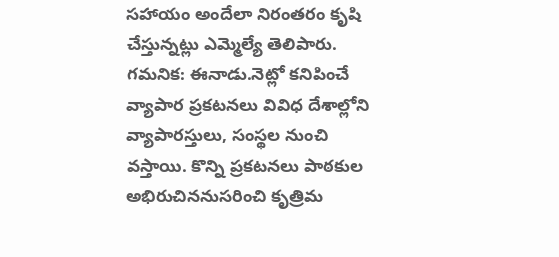సహాయం అందేలా నిరంతరం కృషి చేస్తున్నట్లు ఎమ్మెల్యే తెలిపారు. గమనిక: ఈనాడు.నెట్లో కనిపించే వ్యాపార ప్రకటనలు వివిధ దేశాల్లోని వ్యాపారస్తులు, సంస్థల నుంచి వస్తాయి. కొన్ని ప్రకటనలు పాఠకుల అభిరుచిననుసరించి కృత్రిమ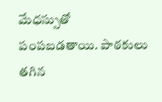మేధస్సుతో పంపబడతాయి. పాఠకులు తగిన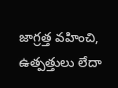జాగ్రత్త వహించి, ఉత్పత్తులు లేదా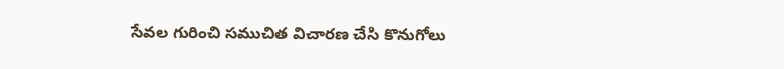సేవల గురించి సముచిత విచారణ చేసి కొనుగోలు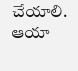చేయాలి. ఆయా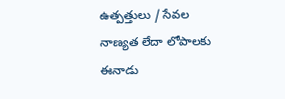ఉత్పత్తులు / సేవల నాణ్యత లేదా లోపాలకు ఈనాడు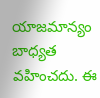యాజమాన్యం బాధ్యత వహించదు. ఈ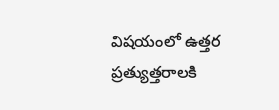విషయంలో ఉత్తర ప్రత్యుత్తరాలకి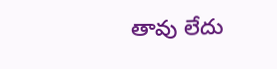తావు లేదు